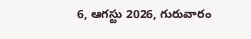6, ఆగస్టు 2026, గురువారం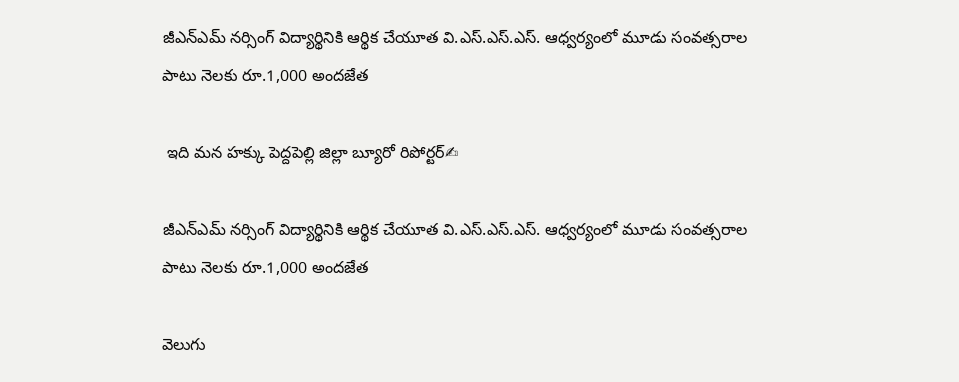జీఎన్‌ఎమ్ నర్సింగ్ విద్యార్థినికి ఆర్థిక చేయూత వి.ఎస్.ఎస్.ఎస్. ఆధ్వర్యంలో మూడు సంవత్సరాల పాటు నెలకు రూ.1,000 అందజేత

 ఇది మన హక్కు పెద్దపెల్లి జిల్లా బ్యూరో రిపోర్టర్✍

జీఎన్‌ఎమ్ నర్సింగ్ విద్యార్థినికి ఆర్థిక చేయూత వి.ఎస్.ఎస్.ఎస్. ఆధ్వర్యంలో మూడు సంవత్సరాల పాటు నెలకు రూ.1,000 అందజేత

వెలుగు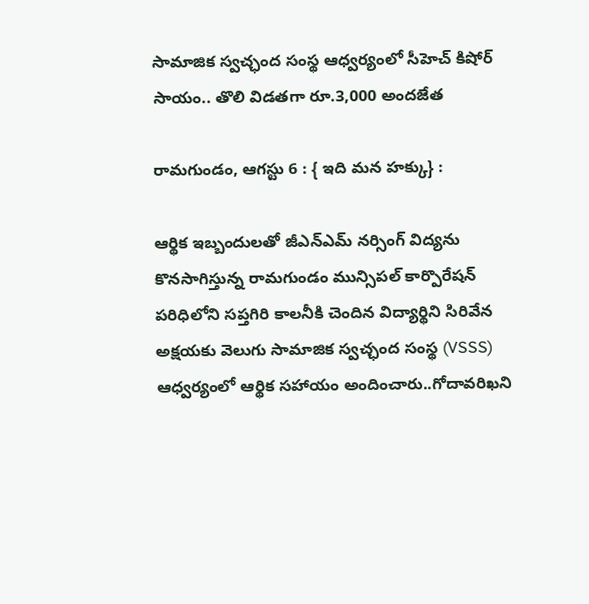సామాజిక స్వచ్ఛంద సంస్థ ఆధ్వర్యంలో సీహెచ్ కిషోర్ సాయం.. తొలి విడతగా రూ.3,000 అందజేత

రామగుండం, ఆగస్టు 6 : { ఇది మన హక్కు} :

ఆర్థిక ఇబ్బందులతో జీఎన్‌ఎమ్ నర్సింగ్ విద్యను కొనసాగిస్తున్న రామగుండం మున్సిపల్ కార్పొరేషన్ పరిధిలోని సప్తగిరి కాలనీకి చెందిన విద్యార్థిని సిరివేన అక్షయకు వెలుగు సామాజిక స్వచ్ఛంద సంస్థ (VSSS) ఆధ్వర్యంలో ఆర్థిక సహాయం అందించారు..గోదావరిఖని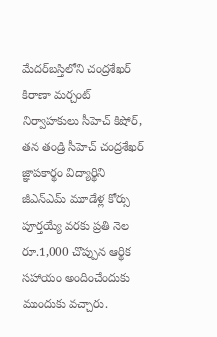మేదర్‌బస్తిలోని చంద్రశేఖర్ కిరాణా మర్చంట్ నిర్వాహకులు సీహెచ్ కిషోర్, తన తండ్రి సీహెచ్ చంద్రశేఖర్ జ్ఞాపకార్థం విద్యార్థిని జీఎన్‌ఎమ్ మూడేళ్ల కోర్సు పూర్తయ్యే వరకు ప్రతి నెల రూ.1,000 చొప్పున ఆర్థిక సహాయం అందించేందుకు ముందుకు వచ్చారు.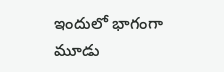ఇందులో భాగంగా మూడు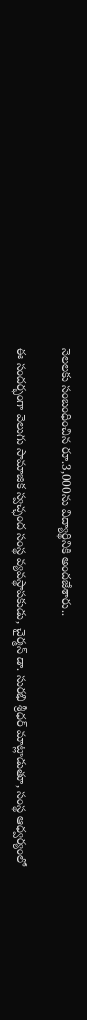నెలలకు సంబంధించిన రూ.3,000ను విద్యార్థినికి అందజేశారు..

ఈ సందర్భంగా వెలుగు సామాజిక స్వచ్ఛంద సంస్థ వ్యవస్థాపకుడు, చైర్మన్ డా. సురభి శ్రీధర్ మాట్లాడుతూ, సంస్థ ఆధ్వర్యంలో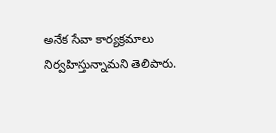అనేక సేవా కార్యక్రమాలు నిర్వహిస్తున్నామని తెలిపారు.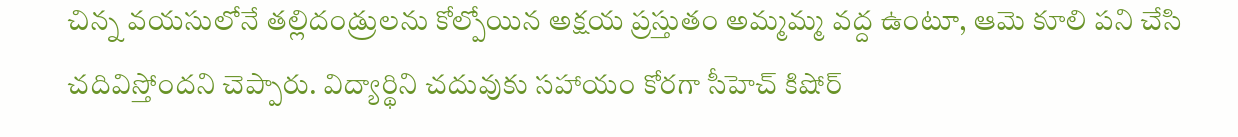చిన్న వయసులోనే తల్లిదండ్రులను కోల్పోయిన అక్షయ ప్రస్తుతం అమ్మమ్మ వద్ద ఉంటూ, ఆమె కూలి పని చేసి చదివిస్తోందని చెప్పారు. విద్యార్థిని చదువుకు సహాయం కోరగా సీహెచ్ కిషోర్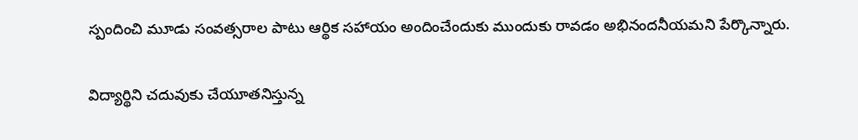స్పందించి మూడు సంవత్సరాల పాటు ఆర్థిక సహాయం అందించేందుకు ముందుకు రావడం అభినందనీయమని పేర్కొన్నారు.

విద్యార్థిని చదువుకు చేయూతనిస్తున్న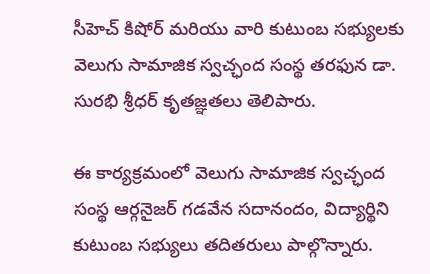సీహెచ్ కిషోర్ మరియు వారి కుటుంబ సభ్యులకు వెలుగు సామాజిక స్వచ్ఛంద సంస్థ తరఫున డా. సురభి శ్రీధర్ కృతజ్ఞతలు తెలిపారు.

ఈ కార్యక్రమంలో వెలుగు సామాజిక స్వచ్ఛంద సంస్థ ఆర్గనైజర్ గడవేన సదానందం, విద్యార్థిని కుటుంబ సభ్యులు తదితరులు పాల్గొన్నారు.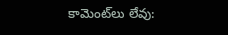కామెంట్‌లు లేవు: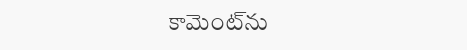కామెంట్‌ను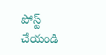పోస్ట్ చేయండి